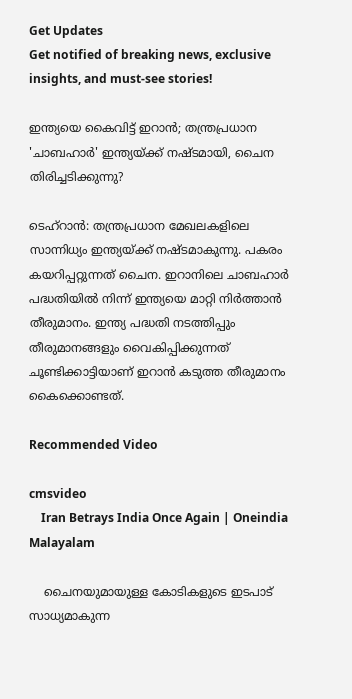Get Updates
Get notified of breaking news, exclusive insights, and must-see stories!

ഇന്ത്യയെ കൈവിട്ട് ഇറാന്‍; തന്ത്രപ്രധാന 'ചാബഹാര്‍' ഇന്ത്യയ്ക്ക് നഷ്ടമായി, ചൈന തിരിച്ചടിക്കുന്നു?

ടെഹ്‌റാന്‍: തന്ത്രപ്രധാന മേഖലകളിലെ സാന്നിധ്യം ഇന്ത്യയ്ക്ക് നഷ്ടമാകുന്നു. പകരം കയറിപ്പറ്റുന്നത് ചൈന. ഇറാനിലെ ചാബഹാര്‍ പദ്ധതിയില്‍ നിന്ന് ഇന്ത്യയെ മാറ്റി നിര്‍ത്താന്‍ തീരുമാനം. ഇന്ത്യ പദ്ധതി നടത്തിപ്പും തീരുമാനങ്ങളും വൈകിപ്പിക്കുന്നത് ചൂണ്ടിക്കാട്ടിയാണ് ഇറാന്‍ കടുത്ത തീരുമാനം കൈക്കൊണ്ടത്.

Recommended Video

cmsvideo
    Iran Betrays India Once Again | Oneindia Malayalam

    ചൈനയുമായുള്ള കോടികളുടെ ഇടപാട് സാധ്യമാകുന്ന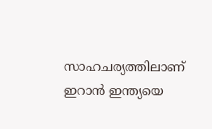സാഹചര്യത്തിലാണ് ഇറാന്‍ ഇന്ത്യയെ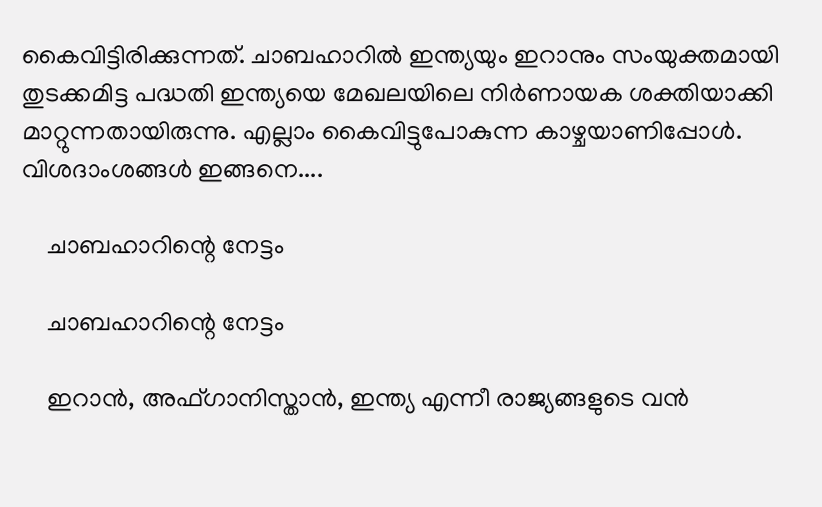കൈവിട്ടിരിക്കുന്നത്. ചാബഹാറില്‍ ഇന്ത്യയും ഇറാനും സംയുക്തമായി തുടക്കമിട്ട പദ്ധതി ഇന്ത്യയെ മേഖലയിലെ നിര്‍ണായക ശക്തിയാക്കി മാറ്റുന്നതായിരുന്നു. എല്ലാം കൈവിട്ടുപോകുന്ന കാഴ്ചയാണിപ്പോള്‍. വിശദാംശങ്ങള്‍ ഇങ്ങനെ....

    ചാബഹാറിന്റെ നേട്ടം

    ചാബഹാറിന്റെ നേട്ടം

    ഇറാന്‍, അഫ്ഗാനിസ്താന്‍, ഇന്ത്യ എന്നീ രാജ്യങ്ങളുടെ വന്‍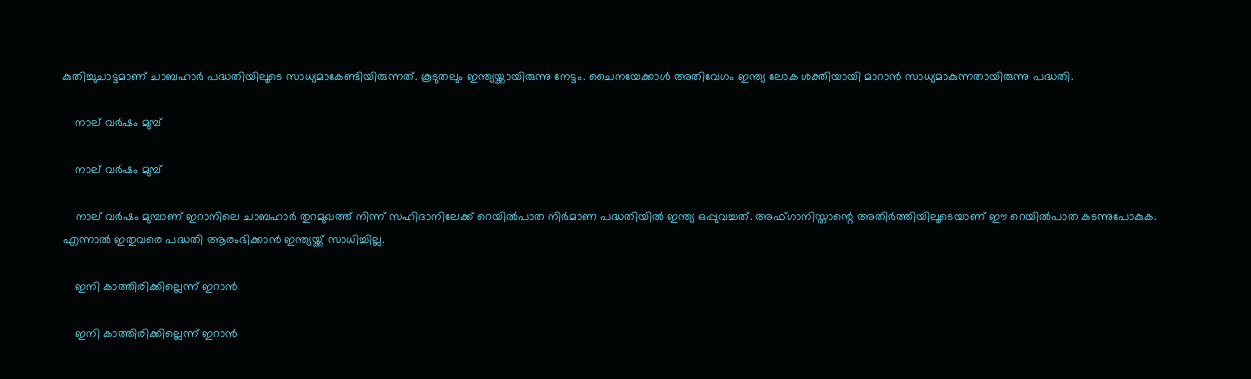കുതിച്ചുചാട്ടമാണ് ചാബഹാര്‍ പദ്ധതിയിലൂടെ സാധ്യമാകേണ്ടിയിരുന്നത്. കൂടുതലും ഇന്ത്യയ്ക്കായിരുന്നു നേട്ടം. ചൈനയേക്കാള്‍ അതിവേഗം ഇന്ത്യ ലോക ശക്തിയായി മാറാന്‍ സാധ്യമാകുന്നതായിരുന്നു പദ്ധതി.

    നാല് വര്‍ഷം മുമ്പ്

    നാല് വര്‍ഷം മുമ്പ്

    നാല് വര്‍ഷം മുമ്പാണ് ഇറാനിലെ ചാബഹാര്‍ തുറമുഖത്ത് നിന്ന് സഹിദാനിലേക്ക് റെയില്‍പാത നിര്‍മാണ പദ്ധതിയില്‍ ഇന്ത്യ ഒപ്പുവച്ചത്. അഫ്ഗാനിസ്താന്റെ അതിര്‍ത്തിയിലൂടെയാണ് ഈ റെയില്‍പാത കടന്നുപോകുക. എന്നാല്‍ ഇതുവരെ പദ്ധതി ആരംഭിക്കാന്‍ ഇന്ത്യയ്ക്ക് സാധിച്ചില്ല.

    ഇനി കാത്തിരിക്കില്ലെന്ന് ഇറാന്‍

    ഇനി കാത്തിരിക്കില്ലെന്ന് ഇറാന്‍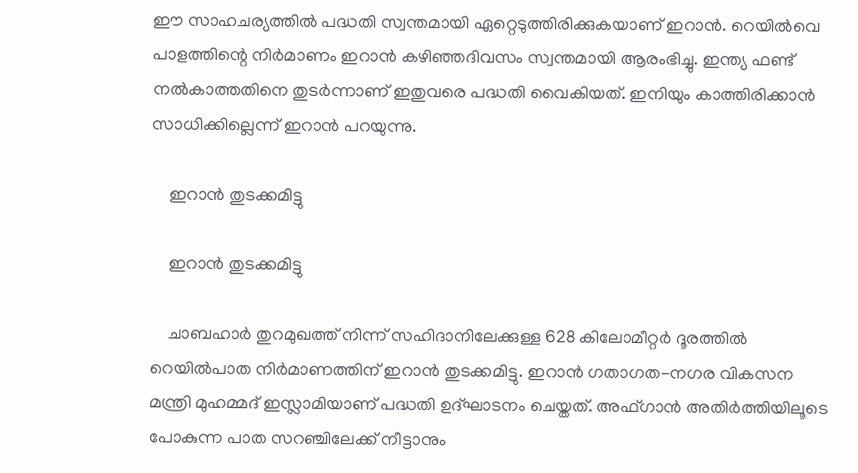ഈ സാഹചര്യത്തില്‍ പദ്ധതി സ്വന്തമായി ഏറ്റെടുത്തിരിക്കുകയാണ് ഇറാന്‍. റെയില്‍വെ പാളത്തിന്റെ നിര്‍മാണം ഇറാന്‍ കഴിഞ്ഞദിവസം സ്വന്തമായി ആരംഭിച്ചു. ഇന്ത്യ ഫണ്ട് നല്‍കാത്തതിനെ തുടര്‍ന്നാണ് ഇതുവരെ പദ്ധതി വൈകിയത്. ഇനിയും കാത്തിരിക്കാന്‍ സാധിക്കില്ലെന്ന് ഇറാന്‍ പറയുന്നു.

    ഇറാന്‍ തുടക്കമിട്ടു

    ഇറാന്‍ തുടക്കമിട്ടു

    ചാബഹാര്‍ തുറമുഖത്ത് നിന്ന് സഹിദാനിലേക്കുള്ള 628 കിലോമീറ്റര്‍ ദൂരത്തില്‍ റെയില്‍പാത നിര്‍മാണത്തിന് ഇറാന്‍ തുടക്കമിട്ടു. ഇറാന്‍ ഗതാഗത-നഗര വികസന മന്ത്രി മുഹമ്മദ് ഇസ്ലാമിയാണ് പദ്ധതി ഉദ്ഘാടനം ചെയ്തത്. അഫ്ഗാന്‍ അതിര്‍ത്തിയിലൂടെ പോകുന്ന പാത സറഞ്ചിലേക്ക് നീട്ടാനും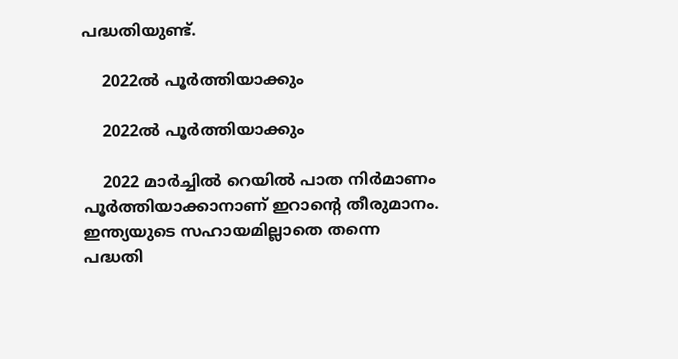പദ്ധതിയുണ്ട്.

    2022ല്‍ പൂര്‍ത്തിയാക്കും

    2022ല്‍ പൂര്‍ത്തിയാക്കും

    2022 മാര്‍ച്ചില്‍ റെയില്‍ പാത നിര്‍മാണം പൂര്‍ത്തിയാക്കാനാണ് ഇറാന്റെ തീരുമാനം. ഇന്ത്യയുടെ സഹായമില്ലാതെ തന്നെ പദ്ധതി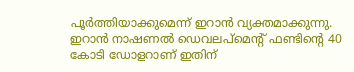പൂര്‍ത്തിയാക്കുമെന്ന് ഇറാന്‍ വ്യക്തമാക്കുന്നു. ഇറാന്‍ നാഷണല്‍ ഡെവലപ്‌മെന്റ് ഫണ്ടിന്റെ 40 കോടി ഡോളറാണ് ഇതിന്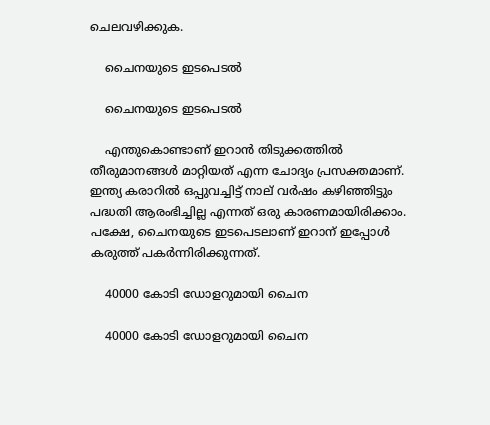ചെലവഴിക്കുക.

    ചൈനയുടെ ഇടപെടല്‍

    ചൈനയുടെ ഇടപെടല്‍

    എന്തുകൊണ്ടാണ് ഇറാന്‍ തിടുക്കത്തില്‍ തീരുമാനങ്ങള്‍ മാറ്റിയത് എന്ന ചോദ്യം പ്രസക്തമാണ്. ഇന്ത്യ കരാറില്‍ ഒപ്പുവച്ചിട്ട് നാല് വര്‍ഷം കഴിഞ്ഞിട്ടും പദ്ധതി ആരംഭിച്ചില്ല എന്നത് ഒരു കാരണമായിരിക്കാം. പക്ഷേ, ചൈനയുടെ ഇടപെടലാണ് ഇറാന് ഇപ്പോള്‍ കരുത്ത് പകര്‍ന്നിരിക്കുന്നത്.

    40000 കോടി ഡോളറുമായി ചൈന

    40000 കോടി ഡോളറുമായി ചൈന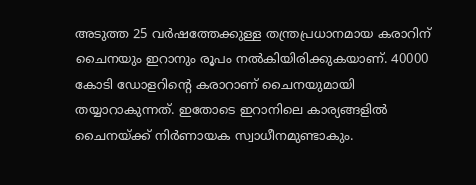അടുത്ത 25 വര്‍ഷത്തേക്കുള്ള തന്ത്രപ്രധാനമായ കരാറിന് ചൈനയും ഇറാനും രൂപം നല്‍കിയിരിക്കുകയാണ്. 40000 കോടി ഡോളറിന്റെ കരാറാണ് ചൈനയുമായി തയ്യാറാകുന്നത്. ഇതോടെ ഇറാനിലെ കാര്യങ്ങളില്‍ ചൈനയ്ക്ക് നിര്‍ണായക സ്വാധീനമുണ്ടാകും.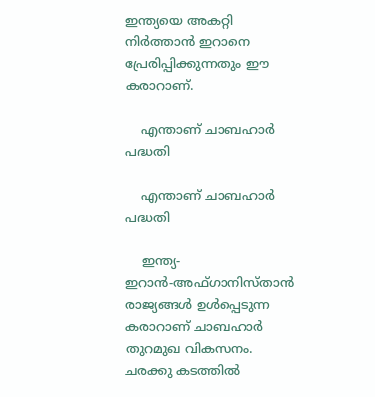ഇന്ത്യയെ അകറ്റി നിര്‍ത്താന്‍ ഇറാനെ പ്രേരിപ്പിക്കുന്നതും ഈ കരാറാണ്.

    എന്താണ് ചാബഹാര്‍ പദ്ധതി

    എന്താണ് ചാബഹാര്‍ പദ്ധതി

    ഇന്ത്യ-ഇറാന്‍-അഫ്ഗാനിസ്താന്‍ രാജ്യങ്ങള്‍ ഉള്‍പ്പെടുന്ന കരാറാണ് ചാബഹാര്‍ തുറമുഖ വികസനം. ചരക്കു കടത്തില്‍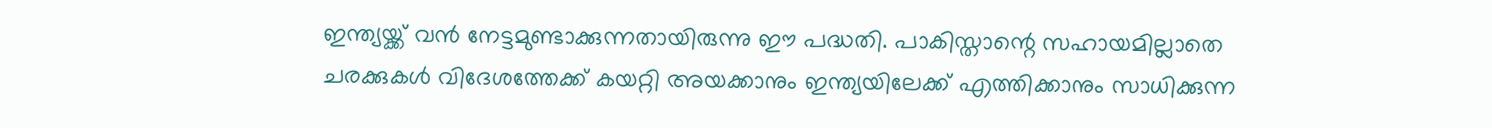ഇന്ത്യയ്ക്ക് വന്‍ നേട്ടമുണ്ടാക്കുന്നതായിരുന്നു ഈ പദ്ധതി. പാകിസ്താന്റെ സഹായമില്ലാതെ ചരക്കുകള്‍ വിദേശത്തേക്ക് കയറ്റി അയക്കാനും ഇന്ത്യയിലേക്ക് എത്തിക്കാനും സാധിക്കുന്ന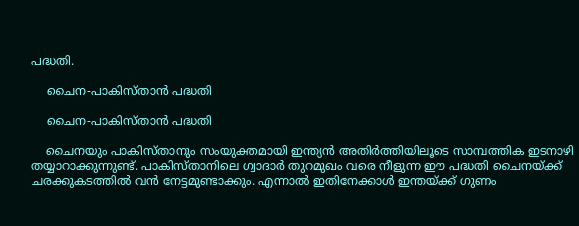പദ്ധതി.

    ചൈന-പാകിസ്താന്‍ പദ്ധതി

    ചൈന-പാകിസ്താന്‍ പദ്ധതി

    ചൈനയും പാകിസ്താനും സംയുക്തമായി ഇന്ത്യന്‍ അതിര്‍ത്തിയിലൂടെ സാമ്പത്തിക ഇടനാഴി തയ്യാറാക്കുന്നുണ്ട്. പാകിസ്താനിലെ ഗ്വാദാര്‍ തുറമുഖം വരെ നീളുന്ന ഈ പദ്ധതി ചൈനയ്ക്ക് ചരക്കുകടത്തില്‍ വന്‍ നേട്ടമുണ്ടാക്കും. എന്നാല്‍ ഇതിനേക്കാള്‍ ഇന്തയ്ക്ക് ഗുണം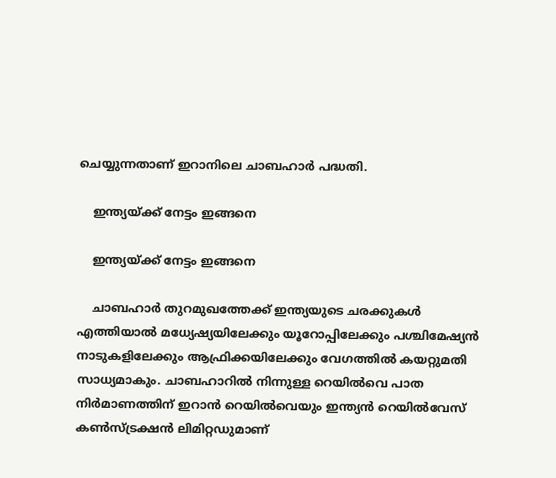ചെയ്യുന്നതാണ് ഇറാനിലെ ചാബഹാര്‍ പദ്ധതി.

    ഇന്ത്യയ്ക്ക് നേട്ടം ഇങ്ങനെ

    ഇന്ത്യയ്ക്ക് നേട്ടം ഇങ്ങനെ

    ചാബഹാര്‍ തുറമുഖത്തേക്ക് ഇന്ത്യയുടെ ചരക്കുകള്‍ എത്തിയാല്‍ മധ്യേഷ്യയിലേക്കും യൂറോപ്പിലേക്കും പശ്ചിമേഷ്യന്‍ നാടുകളിലേക്കും ആഫ്രിക്കയിലേക്കും വേഗത്തില്‍ കയറ്റുമതി സാധ്യമാകും. ചാബഹാറില്‍ നിന്നുള്ള റെയില്‍വെ പാത നിര്‍മാണത്തിന് ഇറാന്‍ റെയില്‍വെയും ഇന്ത്യന്‍ റെയില്‍വേസ് കണ്‍സ്ട്രക്ഷന്‍ ലിമിറ്റഡുമാണ്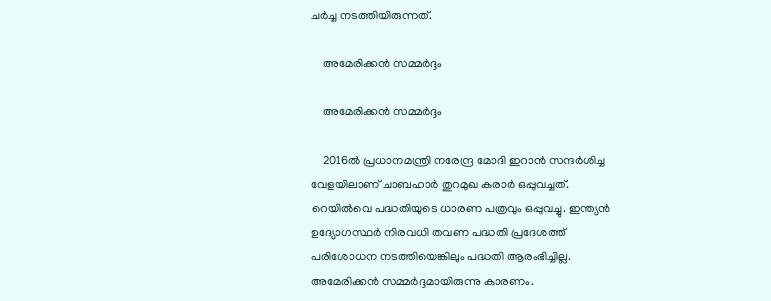ചര്‍ച്ച നടത്തിയിരുന്നത്.

    അമേരിക്കന്‍ സമ്മര്‍ദ്ദം

    അമേരിക്കന്‍ സമ്മര്‍ദ്ദം

    2016ല്‍ പ്രധാനമന്ത്രി നരേന്ദ്ര മോദി ഇറാന്‍ സന്ദര്‍ശിച്ച വേളയിലാണ് ചാബഹാര്‍ തുറമുഖ കരാര്‍ ഒപ്പുവച്ചത്. റെയില്‍വെ പദ്ധതിയുടെ ധാരണ പത്രവും ഒപ്പുവച്ചു. ഇന്ത്യന്‍ ഉദ്യോഗസ്ഥര്‍ നിരവധി തവണ പദ്ധതി പ്രദേശത്ത് പരിശോധന നടത്തിയെങ്കിലും പദ്ധതി ആരംഭിച്ചില്ല. അമേരിക്കന്‍ സമ്മര്‍ദ്ദമായിരുന്നു കാരണം.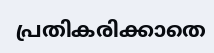പ്രതികരിക്കാതെ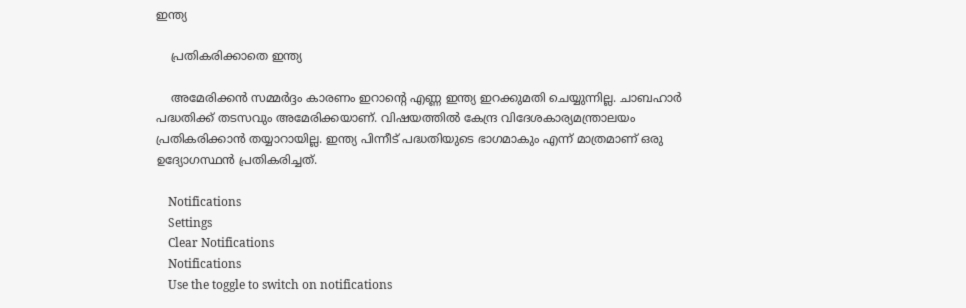ഇന്ത്യ

    പ്രതികരിക്കാതെ ഇന്ത്യ

    അമേരിക്കന്‍ സമ്മര്‍ദ്ദം കാരണം ഇറാന്റെ എണ്ണ ഇന്ത്യ ഇറക്കുമതി ചെയ്യുന്നില്ല. ചാബഹാര്‍ പദ്ധതിക്ക് തടസവും അമേരിക്കയാണ്. വിഷയത്തില്‍ കേന്ദ്ര വിദേശകാര്യമന്ത്രാലയം പ്രതികരിക്കാന്‍ തയ്യാറായില്ല. ഇന്ത്യ പിന്നീട് പദ്ധതിയുടെ ഭാഗമാകും എന്ന് മാത്രമാണ് ഒരു ഉദ്യോഗസ്ഥന്‍ പ്രതികരിച്ചത്.

    Notifications
    Settings
    Clear Notifications
    Notifications
    Use the toggle to switch on notifications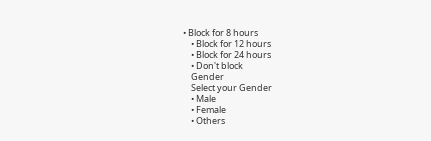• Block for 8 hours
    • Block for 12 hours
    • Block for 24 hours
    • Don't block
    Gender
    Select your Gender
    • Male
    • Female
    • Others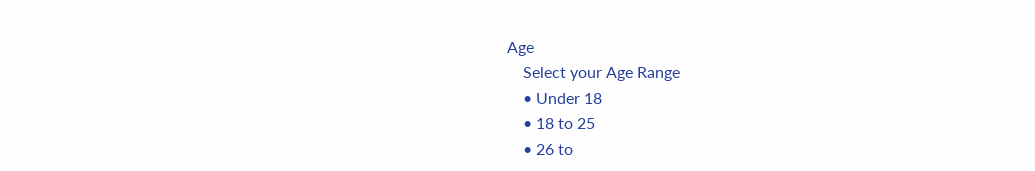Age
    Select your Age Range
    • Under 18
    • 18 to 25
    • 26 to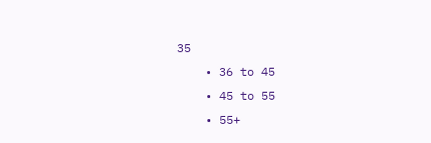35
    • 36 to 45
    • 45 to 55
    • 55+